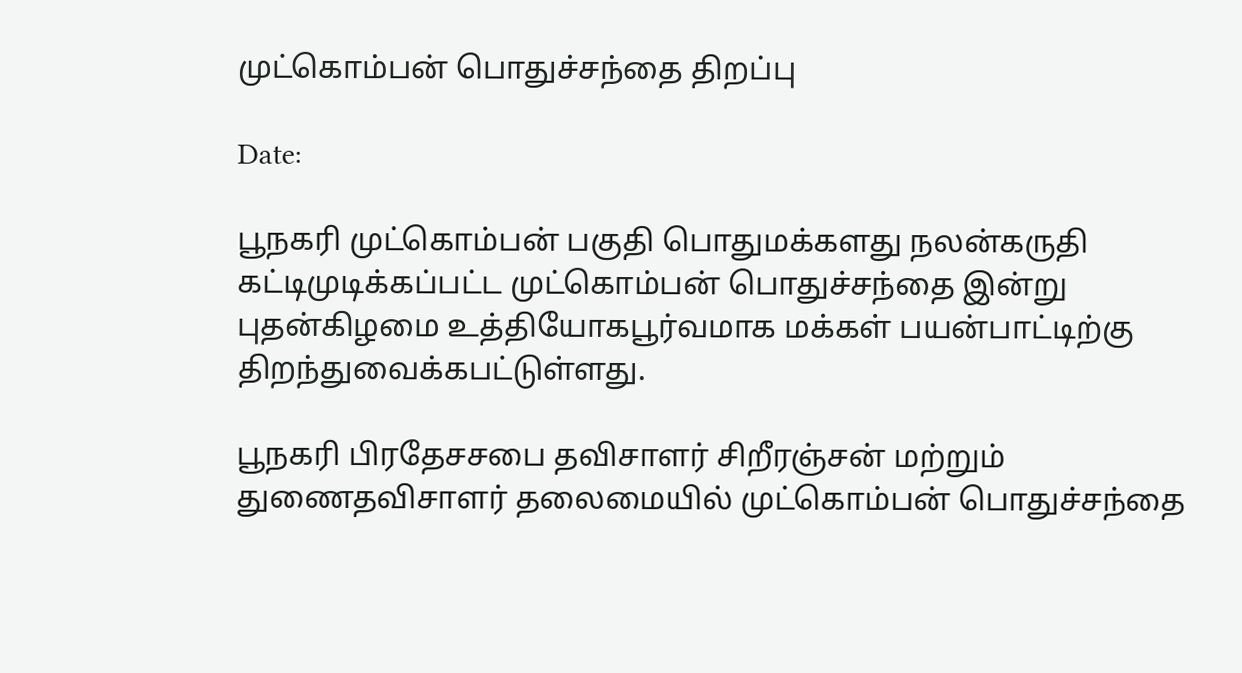முட்கொம்பன் பொதுச்சந்தை திறப்பு

Date:

பூநகரி முட்கொம்பன் பகுதி பொதுமக்களது நலன்கருதி கட்டிமுடிக்கப்பட்ட முட்கொம்பன் பொதுச்சந்தை இன்று புதன்கிழமை உத்தியோகபூர்வமாக மக்கள் பயன்பாட்டிற்கு திறந்துவைக்கபட்டுள்ளது.

பூநகரி பிரதேசசபை தவிசாளர் சிறீரஞ்சன் மற்றும் துணைதவிசாளர் தலைமையில் முட்கொம்பன் பொதுச்சந்தை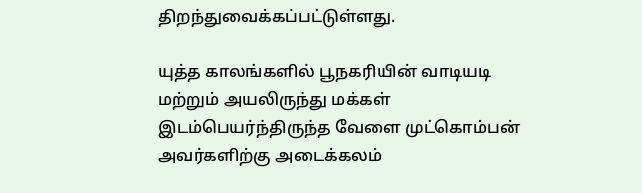திறந்துவைக்கப்பட்டுள்ளது.

யுத்த காலங்களில் பூநகரியின் வாடியடி மற்றும் அயலிருந்து மக்கள் இடம்பெயர்ந்திருந்த வேளை முட்கொம்பன் அவர்களிற்கு அடைக்கலம்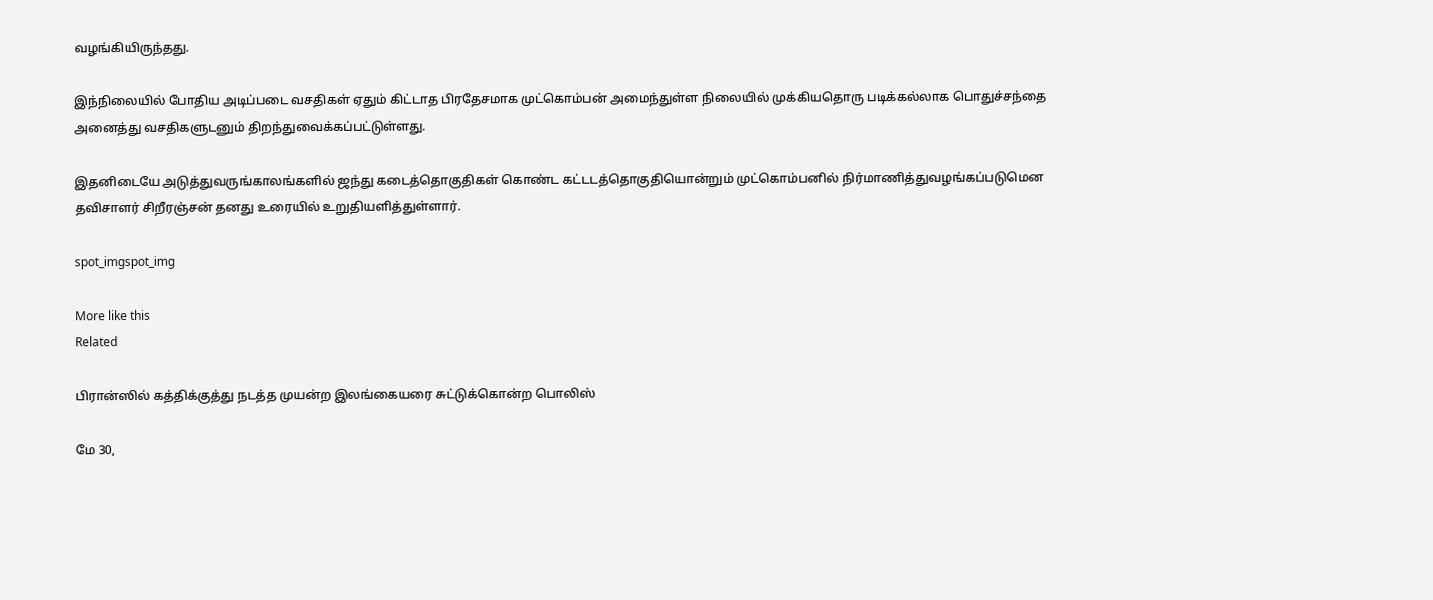வழங்கியிருந்தது.

இந்நிலையில் போதிய அடிப்படை வசதிகள் ஏதும் கிட்டாத பிரதேசமாக முட்கொம்பன் அமைந்துள்ள நிலையில் முக்கியதொரு படிக்கல்லாக பொதுச்சந்தை அனைத்து வசதிகளுடனும் திறந்துவைக்கப்பட்டுள்ளது.

இதனிடையே அடுத்துவருங்காலங்களில் ஜந்து கடைத்தொகுதிகள் கொண்ட கட்டடத்தொகுதியொன்றும் முட்கொம்பனில் நிர்மாணித்துவழங்கப்படுமென தவிசாளர் சிறீரஞ்சன் தனது உரையில் உறுதியளித்துள்ளார்.

spot_imgspot_img

More like this
Related

பிரான்ஸில் கத்திக்குத்து நடத்த முயன்ற இலங்கையரை சுட்டுக்கொன்ற பொலிஸ்

மே 30,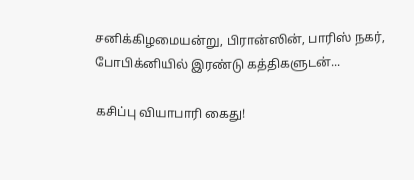சனிக்கிழமையன்று, பிரான்ஸின், பாரிஸ் நகர், போபிக்னியில் இரண்டு கத்திகளுடன்...

கசிப்பு வியாபாரி கைது!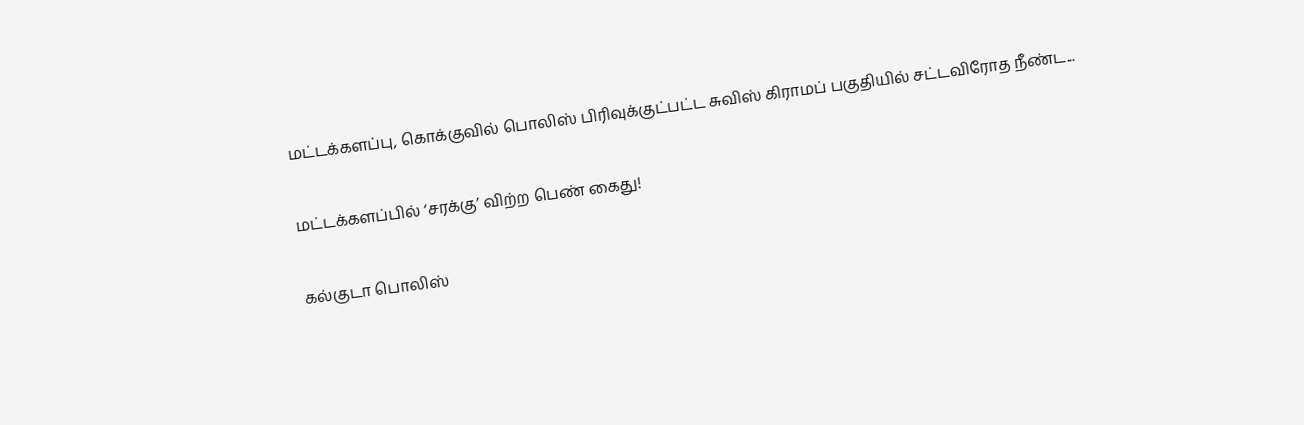மட்டக்களப்பு, கொக்குவில் பொலிஸ் பிரிவுக்குட்பட்ட சுவிஸ் கிராமப் பகுதியில் சட்டவிரோத நீண்ட...

மட்டக்களப்பில் ‘சரக்கு’ விற்ற பெண் கைது!

கல்குடா பொலிஸ்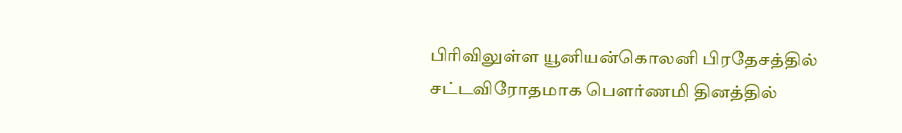பிரிவிலுள்ள யூனியன்கொலனி பிரதேசத்தில் சட்டவிரோதமாக பௌர்ணமி தினத்தில்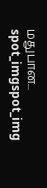மதுபான...
spot_imgspot_img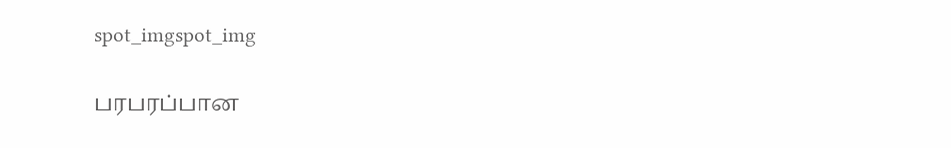spot_imgspot_img

பரபரப்பான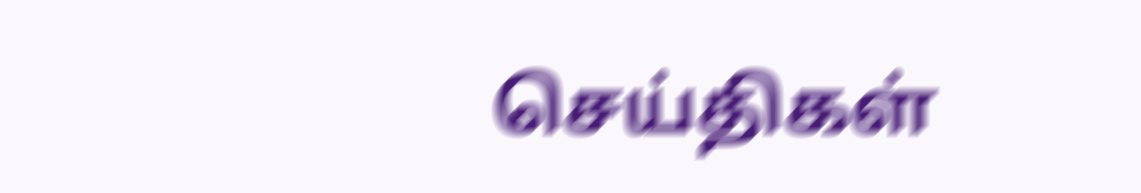செய்திகள்